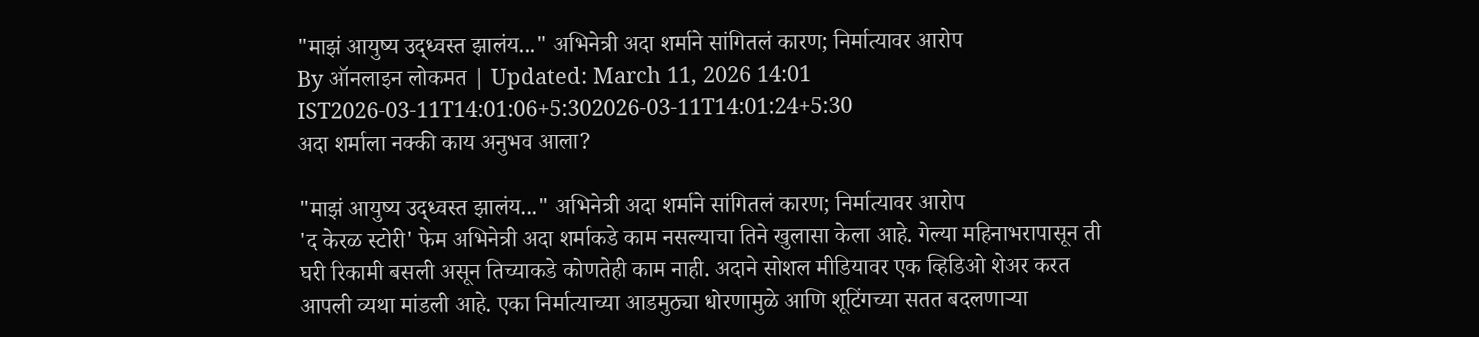"माझं आयुष्य उद्ध्वस्त झालंय..." अभिनेत्री अदा शर्माने सांगितलं कारण; निर्मात्यावर आरोप
By ऑनलाइन लोकमत | Updated: March 11, 2026 14:01 IST2026-03-11T14:01:06+5:302026-03-11T14:01:24+5:30
अदा शर्माला नक्की काय अनुभव आला?

"माझं आयुष्य उद्ध्वस्त झालंय..." अभिनेत्री अदा शर्माने सांगितलं कारण; निर्मात्यावर आरोप
'द केरळ स्टोरी' फेम अभिनेत्री अदा शर्माकडे काम नसल्याचा तिने खुलासा केला आहे. गेल्या महिनाभरापासून ती घरी रिकामी बसली असून तिच्याकडे कोणतेही काम नाही. अदाने सोशल मीडियावर एक व्हिडिओ शेअर करत आपली व्यथा मांडली आहे. एका निर्मात्याच्या आडमुठ्या धोरणामुळे आणि शूटिंगच्या सतत बदलणाऱ्या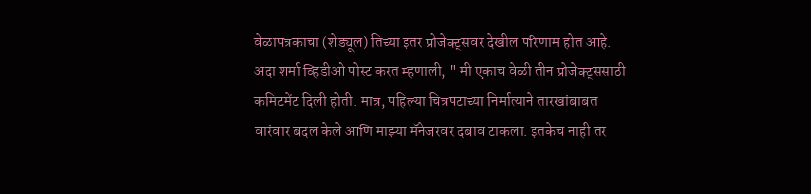वेळापत्रकाचा (शेड्यूल) तिच्या इतर प्रोजेक्ट्सवर देखील परिणाम होत आहे.
अदा शर्मा व्हिडीओ पोस्ट करत म्हणाली, " मी एकाच वेळी तीन प्रोजेक्ट्ससाठी कमिटमेंट दिली होती. मात्र, पहिल्या चित्रपटाच्या निर्मात्याने तारखांबाबत वारंवार बदल केले आणि माझ्या मॅनेजरवर दबाव टाकला. इतकेच नाही तर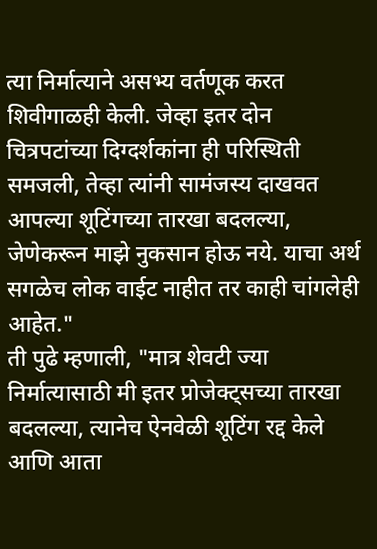त्या निर्मात्याने असभ्य वर्तणूक करत शिवीगाळही केली. जेव्हा इतर दोन चित्रपटांच्या दिग्दर्शकांना ही परिस्थिती समजली, तेव्हा त्यांनी सामंजस्य दाखवत आपल्या शूटिंगच्या तारखा बदलल्या, जेणेकरून माझे नुकसान होऊ नये. याचा अर्थ सगळेच लोक वाईट नाहीत तर काही चांगलेही आहेत."
ती पुढे म्हणाली, "मात्र शेवटी ज्या निर्मात्यासाठी मी इतर प्रोजेक्ट्सच्या तारखा बदलल्या, त्यानेच ऐनवेळी शूटिंग रद्द केले आणि आता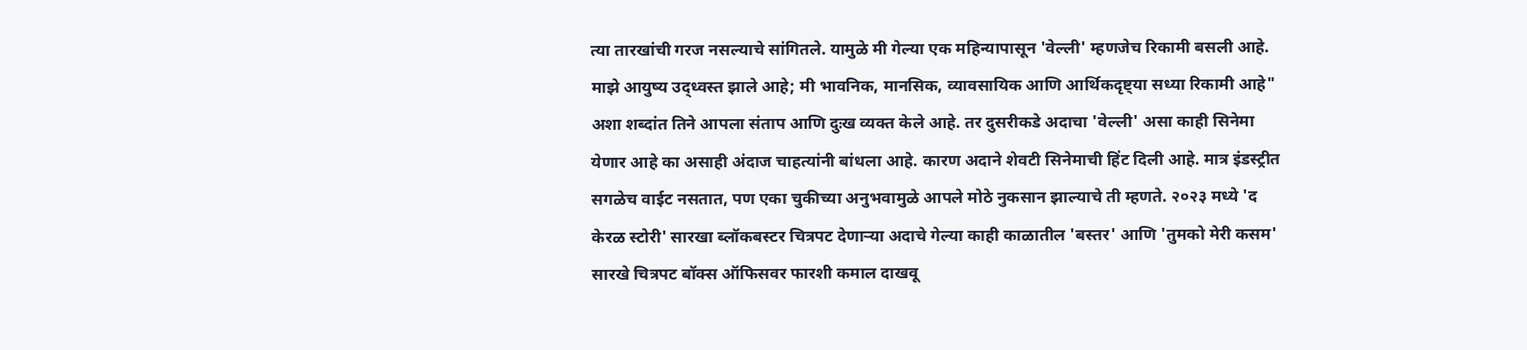त्या तारखांची गरज नसल्याचे सांगितले. यामुळे मी गेल्या एक महिन्यापासून 'वेल्ली' म्हणजेच रिकामी बसली आहे. माझे आयुष्य उद्ध्वस्त झाले आहे; मी भावनिक, मानसिक, व्यावसायिक आणि आर्थिकदृष्ट्या सध्या रिकामी आहे"
अशा शब्दांत तिने आपला संताप आणि दुःख व्यक्त केले आहे. तर दुसरीकडे अदाचा 'वेल्ली' असा काही सिनेमा येणार आहे का असाही अंदाज चाहत्यांनी बांधला आहे. कारण अदाने शेवटी सिनेमाची हिंट दिली आहे. मात्र इंडस्ट्रीत सगळेच वाईट नसतात, पण एका चुकीच्या अनुभवामुळे आपले मोठे नुकसान झाल्याचे ती म्हणते. २०२३ मध्ये 'द केरळ स्टोरी' सारखा ब्लॉकबस्टर चित्रपट देणाऱ्या अदाचे गेल्या काही काळातील 'बस्तर' आणि 'तुमको मेरी कसम' सारखे चित्रपट बॉक्स ऑफिसवर फारशी कमाल दाखवू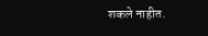शकले नाहीत.